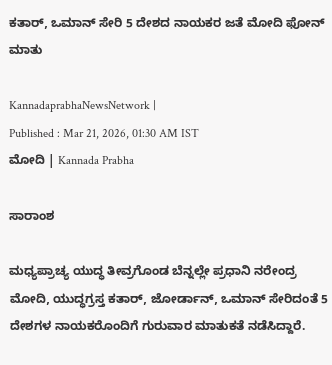ಕತಾರ್‌, ಒಮಾನ್‌ ಸೇರಿ 5 ದೇಶದ ನಾಯಕರ ಜತೆ ಮೋದಿ ಫೋನ್‌ ಮಾತು

KannadaprabhaNewsNetwork |
Published : Mar 21, 2026, 01:30 AM IST
ಮೋದಿ | Kannada Prabha

ಸಾರಾಂಶ

ಮಧ್ಯಪ್ರಾಚ್ಯ ಯುದ್ಧ ತೀವ್ರಗೊಂಡ ಬೆನ್ನಲ್ಲೇ ಪ್ರಧಾನಿ ನರೇಂದ್ರ ಮೋದಿ, ಯುದ್ಧಗ್ರಸ್ತ ಕತಾರ್‌, ಜೋರ್ಡಾನ್, ಒಮಾನ್‌ ಸೇರಿದಂತೆ 5 ದೇಶಗಳ ನಾಯಕರೊಂದಿಗೆ ಗುರುವಾರ ಮಾತುಕತೆ ನಡೆಸಿದ್ದಾರೆ.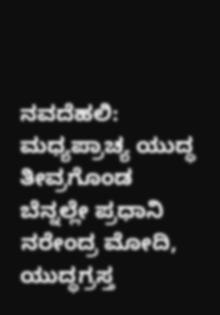ನವದೆಹಲಿ: ಮಧ್ಯಪ್ರಾಚ್ಯ ಯುದ್ಧ ತೀವ್ರಗೊಂಡ ಬೆನ್ನಲ್ಲೇ ಪ್ರಧಾನಿ ನರೇಂದ್ರ ಮೋದಿ, ಯುದ್ಧಗ್ರಸ್ತ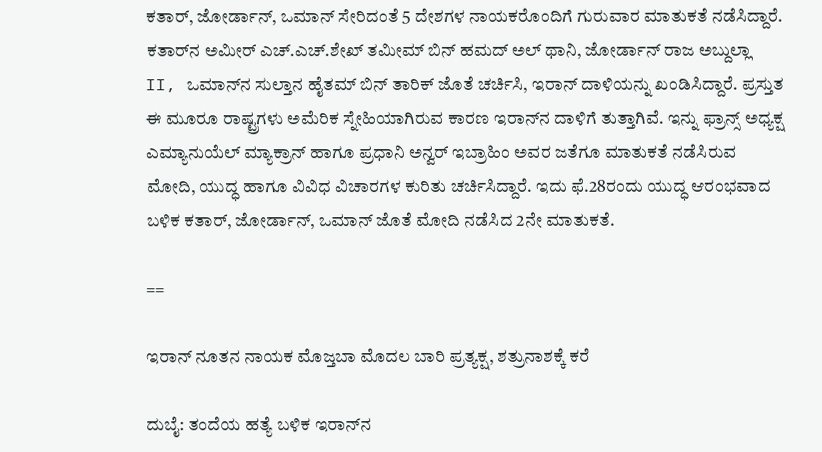ಕತಾರ್‌, ಜೋರ್ಡಾನ್, ಒಮಾನ್‌ ಸೇರಿದಂತೆ 5 ದೇಶಗಳ ನಾಯಕರೊಂದಿಗೆ ಗುರುವಾರ ಮಾತುಕತೆ ನಡೆಸಿದ್ದಾರೆ. ಕತಾರ್‌ನ ಅಮೀರ್‌ ಎಚ್.ಎಚ್.ಶೇಖ್ ತಮೀಮ್ ಬಿನ್ ಹಮದ್ ಅಲ್ ಥಾನಿ, ಜೋರ್ಡಾನ್ ರಾಜ ಅಬ್ದುಲ್ಲಾ II, ಒಮಾನ್‌ನ ಸುಲ್ತಾನ ಹೈತಮ್ ಬಿನ್ ತಾರಿಕ್ ಜೊತೆ ಚರ್ಚಿಸಿ, ಇರಾನ್‌ ದಾಳಿಯನ್ನು ಖಂಡಿಸಿದ್ದಾರೆ. ಪ್ರಸ್ತುತ ಈ ಮೂರೂ ರಾಷ್ಟ್ರಗಳು ಅಮೆರಿಕ ಸ್ನೇಹಿಯಾಗಿರುವ ಕಾರಣ ಇರಾನ್‌ನ ದಾಳಿಗೆ ತುತ್ತಾಗಿವೆ. ಇನ್ನು ಫ್ರಾನ್ಸ್‌ ಅಧ್ಯಕ್ಷ ಎಮ್ಯಾನುಯೆಲ್‌ ಮ್ಯಾಕ್ರಾನ್‌ ಹಾಗೂ ಪ್ರಧಾನಿ ಅನ್ವರ್ ಇಬ್ರಾಹಿಂ ಅವರ ಜತೆಗೂ ಮಾತುಕತೆ ನಡೆಸಿರುವ ಮೋದಿ, ಯುದ್ಧ ಹಾಗೂ ವಿವಿಧ ವಿಚಾರಗಳ ಕುರಿತು ಚರ್ಚಿಸಿದ್ದಾರೆ. ಇದು ಫೆ.28ರಂದು ಯುದ್ಧ ಆರಂಭವಾದ ಬಳಿಕ ಕತಾರ್‌, ಜೋರ್ಡಾನ್‌, ಒಮಾನ್‌ ಜೊತೆ ಮೋದಿ ನಡೆಸಿದ 2ನೇ ಮಾತುಕತೆ.

==

ಇರಾನ್‌ ನೂತನ ನಾಯಕ ಮೊಜ್ತಬಾ ಮೊದಲ ಬಾರಿ ಪ್ರತ್ಯಕ್ಷ, ಶತ್ರುನಾಶಕ್ಕೆ ಕರೆ

ದುಬೈ: ತಂದೆಯ ಹತ್ಯೆ ಬಳಿಕ ಇರಾನ್‌ನ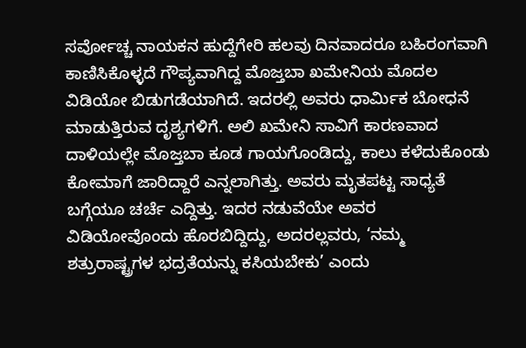ಸರ್ವೋಚ್ಚ ನಾಯಕನ ಹುದ್ದೆಗೇರಿ ಹಲವು ದಿನವಾದರೂ ಬಹಿರಂಗವಾಗಿ ಕಾಣಿಸಿಕೊಳ್ಳದೆ ಗೌಪ್ಯವಾಗಿದ್ದ ಮೊಜ್ತಬಾ ಖಮೇನಿಯ ಮೊದಲ ವಿಡಿಯೋ ಬಿಡುಗಡೆಯಾಗಿದೆ. ಇದರಲ್ಲಿ ಅವರು ಧಾರ್ಮಿಕ ಬೋಧನೆ ಮಾಡುತ್ತಿರುವ ದೃಶ್ಯಗಳಿಗೆ. ಅಲಿ ಖಮೇನಿ ಸಾವಿಗೆ ಕಾರಣವಾದ ದಾಳಿಯಲ್ಲೇ ಮೊಜ್ತಬಾ ಕೂಡ ಗಾಯಗೊಂಡಿದ್ದು, ಕಾಲು ಕಳೆದುಕೊಂಡು ಕೋಮಾಗೆ ಜಾರಿದ್ದಾರೆ ಎನ್ನಲಾಗಿತ್ತು. ಅವರು ಮೃತಪಟ್ಟ ಸಾಧ್ಯತೆ ಬಗ್ಗೆಯೂ ಚರ್ಚೆ ಎದ್ದಿತ್ತು. ಇದರ ನಡುವೆಯೇ ಅವರ ವಿಡಿಯೋವೊಂದು ಹೊರಬಿದ್ದಿದ್ದು, ಅದರಲ್ಲವರು, ‘ನಮ್ಮ ಶತ್ರುರಾಷ್ಟ್ರಗಳ ಭದ್ರತೆಯನ್ನು ಕಸಿಯಬೇಕು’ ಎಂದು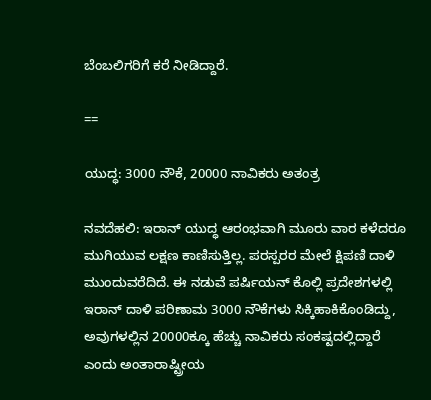ಬೆಂಬಲಿಗರಿಗೆ ಕರೆ ನೀಡಿದ್ದಾರೆ.

==

ಯುದ್ಧ: 3000 ನೌಕೆ, 20000 ನಾವಿಕರು ಅತಂತ್ರ

ನವದೆಹಲಿ: ಇರಾನ್‌ ಯುದ್ಧ ಆರಂಭವಾಗಿ ಮೂರು ವಾರ ಕಳೆದರೂ ಮುಗಿಯುವ ಲಕ್ಷಣ ಕಾಣಿಸುತ್ತಿಲ್ಲ. ಪರಸ್ಪರರ ಮೇಲೆ ಕ್ಷಿಪಣಿ ದಾಳಿ ಮುಂದುವರೆದಿದೆ. ಈ ನಡುವೆ ಪರ್ಷಿಯನ್‌ ಕೊಲ್ಲಿ ಪ್ರದೇಶಗಳಲ್ಲಿ ಇರಾನ್ ದಾಳಿ ಪರಿಣಾಮ 3000 ನೌಕೆಗಳು ಸಿಕ್ಕಿಹಾಕಿಕೊಂಡಿದ್ದು, ಅವುಗಳಲ್ಲಿನ 20000ಕ್ಕೂ ಹೆಚ್ಚು ನಾವಿಕರು ಸಂಕಷ್ಟದಲ್ಲಿದ್ದಾರೆ ಎಂದು ಅಂತಾರಾಷ್ಟ್ರೀಯ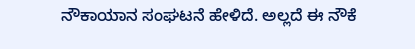ನೌಕಾಯಾನ ಸಂಘಟನೆ ಹೇಳಿದೆ. ಅಲ್ಲದೆ ಈ ನೌಕೆ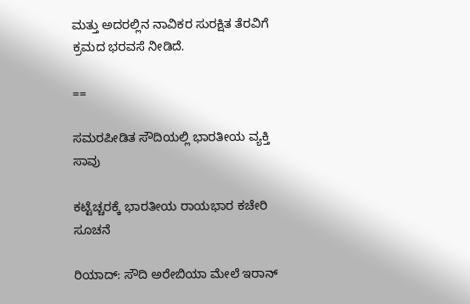ಮತ್ತು ಅದರಲ್ಲಿನ ನಾವಿಕರ ಸುರಕ್ಷಿತ ತೆರವಿಗೆ ಕ್ರಮದ ಭರವಸೆ ನೀಡಿದೆ.

==

ಸಮರಪೀಡಿತ ಸೌದಿಯಲ್ಲಿ ಭಾರತೀಯ ವ್ಯಕ್ತಿ ಸಾವು

ಕಟ್ಟೆಚ್ಚರಕ್ಕೆ ಭಾರತೀಯ ರಾಯಭಾರ ಕಚೇರಿ ಸೂಚನೆ

ರಿಯಾದ್‌: ಸೌದಿ ಅರೇಬಿಯಾ ಮೇಲೆ ಇರಾನ್‌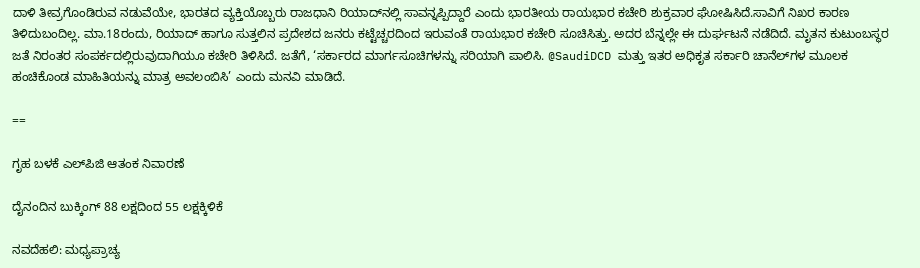ದಾಳಿ ತೀವ್ರಗೊಂಡಿರುವ ನಡುವೆಯೇ, ಭಾರತದ ವ್ಯಕ್ತಿಯೊಬ್ಬರು ರಾಜಧಾನಿ ರಿಯಾದ್‌ನಲ್ಲಿ ಸಾವನ್ನಪ್ಪಿದ್ದಾರೆ ಎಂದು ಭಾರತೀಯ ರಾಯಭಾರ ಕಚೇರಿ ಶುಕ್ರವಾರ ಘೋಷಿಸಿದೆ.ಸಾವಿಗೆ ನಿಖರ ಕಾರಣ ತಿಳಿದುಬಂದಿಲ್ಲ. ಮಾ.18ರಂದು, ರಿಯಾದ್‌ ಹಾಗೂ ಸುತ್ತಲಿನ ಪ್ರದೇಶದ ಜನರು ಕಟ್ಟೆಚ್ಚರದಿಂದ ಇರುವಂತೆ ರಾಯಭಾರ ಕಚೇರಿ ಸೂಚಿಸಿತ್ತು. ಅದರ ಬೆನ್ನಲ್ಲೇ ಈ ದುರ್ಘಟನೆ ನಡೆದಿದೆ. ಮೃತನ ಕುಟುಂಬಸ್ಥರ ಜತೆ ನಿರಂತರ ಸಂಪರ್ಕದಲ್ಲಿರುವುದಾಗಿಯೂ ಕಚೇರಿ ತಿಳಿಸಿದೆ. ಜತೆಗೆ, ‘ಸರ್ಕಾರದ ಮಾರ್ಗಸೂಚಿಗಳನ್ನು ಸರಿಯಾಗಿ ಪಾಲಿಸಿ. @SaudiDCD ಮತ್ತು ಇತರ ಅಧಿಕೃತ ಸರ್ಕಾರಿ ಚಾನೆಲ್‌ಗಳ ಮೂಲಕ ಹಂಚಿಕೊಂಡ ಮಾಹಿತಿಯನ್ನು ಮಾತ್ರ ಅವಲಂಬಿಸಿ’ ಎಂದು ಮನವಿ ಮಾಡಿದೆ.

==

ಗೃಹ ಬಳಕೆ ಎಲ್‌ಪಿಜಿ ಆತಂಕ ನಿವಾರಣೆ

ದೈನಂದಿನ ಬುಕ್ಕಿಂಗ್‌ 88 ಲಕ್ಷದಿಂದ 55 ಲಕ್ಷಕ್ಕಿಳಿಕೆ

ನವದೆಹಲಿ: ಮಧ್ಯಪ್ರಾಚ್ಯ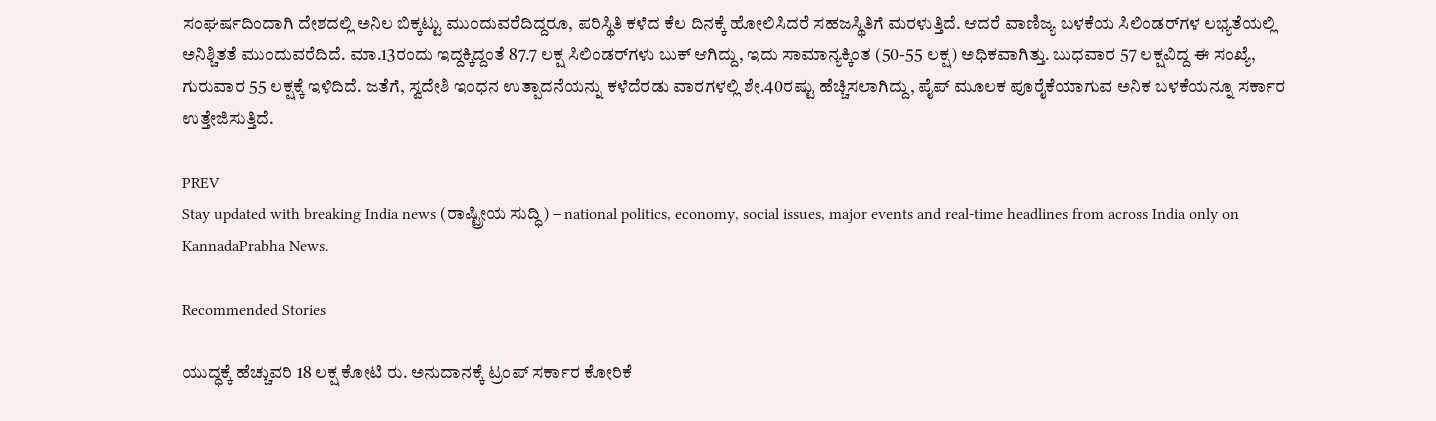ಸಂಘರ್ಷದಿಂದಾಗಿ ದೇಶದಲ್ಲಿ ಅನಿಲ ಬಿಕ್ಕಟ್ಟು ಮುಂದುವರೆದಿದ್ದರೂ, ಪರಿಸ್ಥಿತಿ ಕಳೆದ ಕೆಲ ದಿನಕ್ಕೆ ಹೋಲಿಸಿದರೆ ಸಹಜಸ್ಥಿತಿಗೆ ಮರಳುತ್ತಿದೆ. ಆದರೆ ವಾಣಿಜ್ಯ ಬಳಕೆಯ ಸಿಲಿಂಡರ್‌ಗಳ ಲಭ್ಯತೆಯಲ್ಲಿ ಅನಿಶ್ಚಿತತೆ ಮುಂದುವರೆದಿದೆ. ಮಾ.13ರಂದು ಇದ್ದಕ್ಕಿದ್ದಂತೆ 87.7 ಲಕ್ಷ ಸಿಲಿಂಡರ್‌ಗಳು ಬುಕ್‌ ಆಗಿದ್ದು, ಇದು ಸಾಮಾನ್ಯಕ್ಕಿಂತ (50-55 ಲಕ್ಷ) ಅಧಿಕವಾಗಿತ್ತು. ಬುಧವಾರ 57 ಲಕ್ಷವಿದ್ದ ಈ ಸಂಖ್ಯೆ, ಗುರುವಾರ 55 ಲಕ್ಷಕ್ಕೆ ಇಳಿದಿದೆ. ಜತೆಗೆ, ಸ್ವದೇಶಿ ಇಂಧನ ಉತ್ಪಾದನೆಯನ್ನು ಕಳೆದೆರಡು ವಾರಗಳಲ್ಲಿ ಶೇ.40ರಷ್ಟು ಹೆಚ್ಚಿಸಲಾಗಿದ್ದು, ಪೈಪ್‌ ಮೂಲಕ ಪೂರೈಕೆಯಾಗುವ ಅನಿಕ ಬಳಕೆಯನ್ನೂ ಸರ್ಕಾರ ಉತ್ತೇಜಿಸುತ್ತಿದೆ.

PREV
Stay updated with breaking India news (ರಾಷ್ಟ್ರೀಯ ಸುದ್ಧಿ) – national politics, economy, social issues, major events and real‑time headlines from across India only on KannadaPrabha News.

Recommended Stories

ಯುದ್ಧಕ್ಕೆ ಹೆಚ್ಚುವರಿ 18 ಲಕ್ಷ ಕೋಟಿ ರು. ಅನುದಾನಕ್ಕೆ ಟ್ರಂಪ್ ಸರ್ಕಾರ ಕೋರಿಕೆ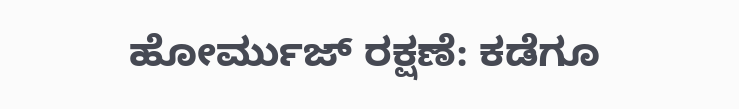ಹೋರ್ಮುಜ್‌ ರಕ್ಷಣೆ: ಕಡೆಗೂ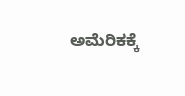ಅಮೆರಿಕಕ್ಕೆ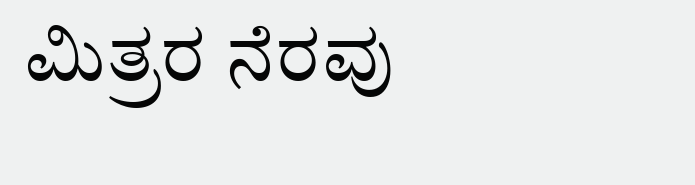ಮಿತ್ರರ ನೆರವು